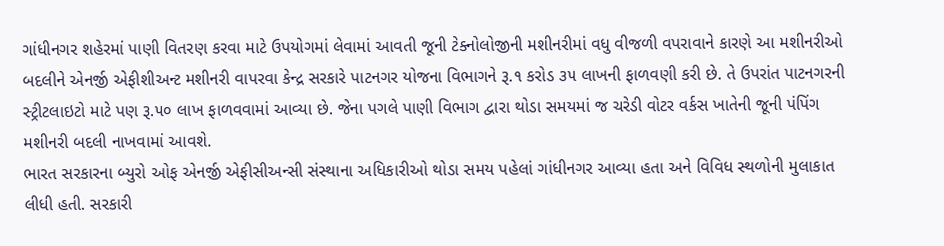ગાંધીનગર શહેરમાં પાણી વિતરણ કરવા માટે ઉપયોગમાં લેવામાં આવતી જૂની ટેક્નોલોજીની મશીનરીમાં વધુ વીજળી વપરાવાને કારણે આ મશીનરીઓ બદલીને એનર્જી એફીશીઅન્ટ મશીનરી વાપરવા કેન્દ્ર સરકારે પાટનગર યોજના વિભાગને રૂ.૧ કરોડ ૩૫ લાખની ફાળવણી કરી છે. તે ઉપરાંત પાટનગરની સ્ટ્રીટલાઇટો માટે પણ રૂ.૫૦ લાખ ફાળવવામાં આવ્યા છે. જેના પગલે પાણી વિભાગ દ્વારા થોડા સમયમાં જ ચરેડી વોટર વર્કસ ખાતેની જૂની પંપિંગ મશીનરી બદલી નાખવામાં આવશે.
ભારત સરકારના બ્યુરો ઓફ એનર્જી એફીસીઅન્સી સંસ્થાના અધિકારીઓ થોડા સમય પહેલાં ગાંધીનગર આવ્યા હતા અને વિવિધ સ્થળોની મુલાકાત લીધી હતી. સરકારી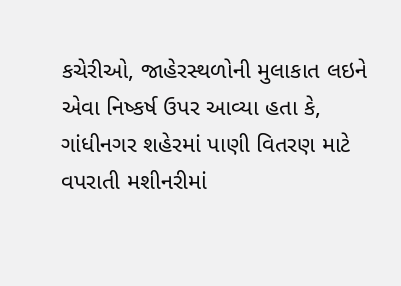કચેરીઓ, જાહેરસ્થળોની મુલાકાત લઇને એવા નિષ્કર્ષ ઉપર આવ્યા હતા કે, ગાંધીનગર શહેરમાં પાણી વિતરણ માટે વપરાતી મશીનરીમાં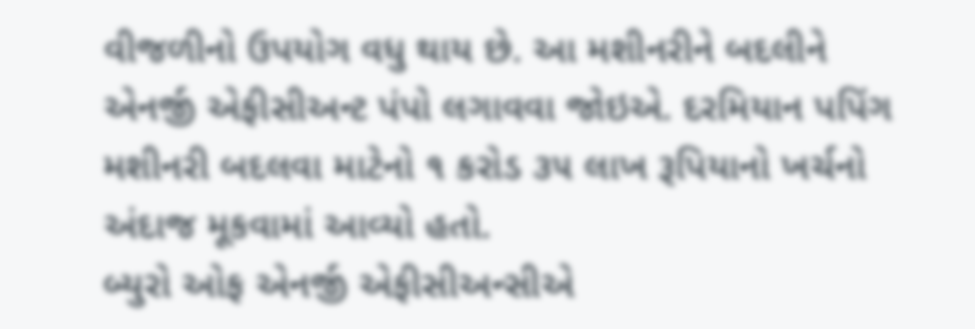વીજળીનો ઉપયોગ વધુ થાય છે. આ મશીનરીને બદલીને એનર્જી એફીસીઅન્ટ પંપો લગાવવા જોઇએ. દરમિયાન પપિંગ મશીનરી બદલવા માટેનો ૧ કરોડ ૩૫ લાખ રૂપિયાનો ખર્ચનો અંદાજ મૂકવામાં આવ્યો હતો.
બ્યુરો ઓફ એનર્જી એફીસીઅન્સીએ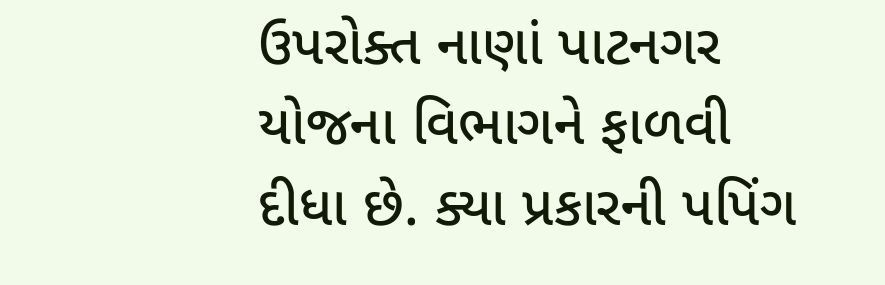ઉપરોક્ત નાણાં પાટનગર યોજના વિભાગને ફાળવી દીધા છે. ક્યા પ્રકારની પપિંગ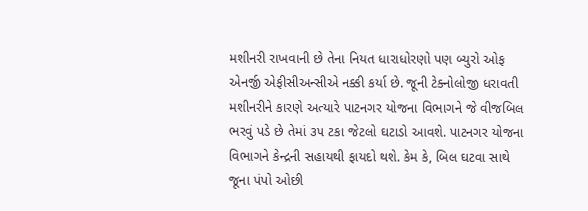મશીનરી રાખવાની છે તેના નિયત ધારાધોરણો પણ બ્યુરો ઓફ એનર્જી એફીસીઅન્સીએ નક્કી કર્યા છે. જૂની ટેક્નોલોજી ધરાવતી મશીનરીને કારણે અત્યારે પાટનગર યોજના વિભાગને જે વીજબિલ ભરવું પડે છે તેમાં ૩૫ ટકા જેટલો ઘટાડો આવશે. પાટનગર યોજના વિભાગને કેન્દ્રની સહાયથી ફાયદો થશે. કેમ કે, બિલ ઘટવા સાથે જૂના પંપો ઓછી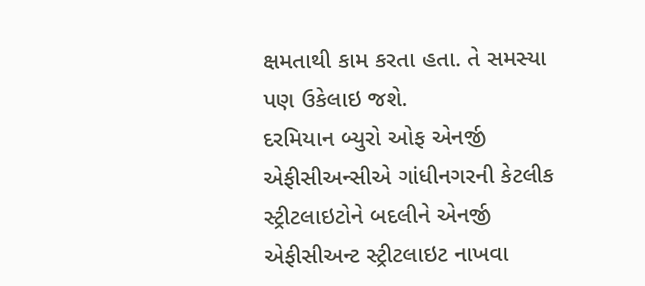ક્ષમતાથી કામ કરતા હતા. તે સમસ્યા પણ ઉકેલાઇ જશે.
દરમિયાન બ્યુરો ઓફ એનર્જી એફીસીઅન્સીએ ગાંધીનગરની કેટલીક સ્ટ્રીટલાઇટોને બદલીને એનર્જી એફીસીઅન્ટ સ્ટ્રીટલાઇટ નાખવા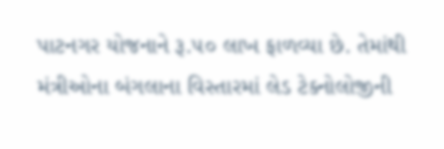પાટનગર યોજનાને રૂ.૫૦ લાખ ફાળવ્યા છે. તેમાંથી મંત્રીઓના બંગલાના વિસ્તારમાં લેડ ટેક્નોલોજીની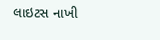લાઇટસ નાખી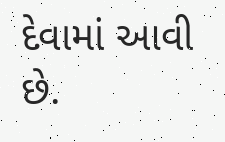દેવામાં આવી છે.